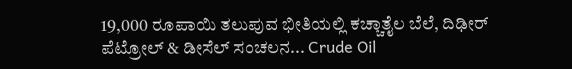19,000 ರೂಪಾಯಿ ತಲುಪುವ ಭೀತಿಯಲ್ಲಿ ಕಚ್ಚಾತೈಲ ಬೆಲೆ, ದಿಢೀರ್ ಪೆಟ್ರೋಲ್ & ಡೀಸೆಲ್ ಸಂಚಲನ... Crude Oil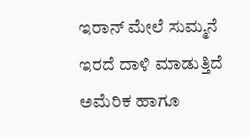ಇರಾನ್ ಮೇಲೆ ಸುಮ್ಮನೆ ಇರದೆ ದಾಳಿ ಮಾಡುತ್ತಿದೆ ಅಮೆರಿಕ ಹಾಗೂ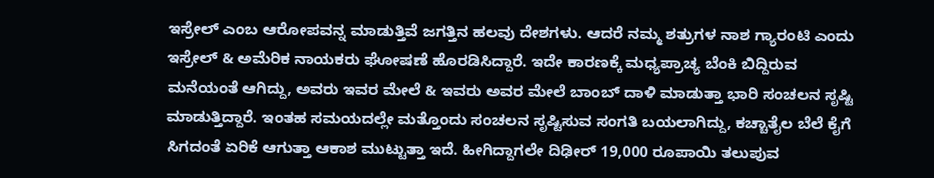ಇಸ್ರೇಲ್ ಎಂಬ ಆರೋಪವನ್ನ ಮಾಡುತ್ತಿವೆ ಜಗತ್ತಿನ ಹಲವು ದೇಶಗಳು. ಆದರೆ ನಮ್ಮ ಶತ್ರುಗಳ ನಾಶ ಗ್ಯಾರಂಟಿ ಎಂದು ಇಸ್ರೇಲ್ & ಅಮೆರಿಕ ನಾಯಕರು ಘೋಷಣೆ ಹೊರಡಿಸಿದ್ದಾರೆ. ಇದೇ ಕಾರಣಕ್ಕೆ ಮಧ್ಯಪ್ರಾಚ್ಯ ಬೆಂಕಿ ಬಿದ್ದಿರುವ ಮನೆಯಂತೆ ಆಗಿದ್ದು, ಅವರು ಇವರ ಮೇಲೆ & ಇವರು ಅವರ ಮೇಲೆ ಬಾಂಬ್ ದಾಳಿ ಮಾಡುತ್ತಾ ಭಾರಿ ಸಂಚಲನ ಸೃಷ್ಟಿ ಮಾಡುತ್ತಿದ್ದಾರೆ. ಇಂತಹ ಸಮಯದಲ್ಲೇ ಮತ್ತೊಂದು ಸಂಚಲನ ಸೃಷ್ಟಿಸುವ ಸಂಗತಿ ಬಯಲಾಗಿದ್ದು, ಕಚ್ಚಾತೈಲ ಬೆಲೆ ಕೈಗೆ ಸಿಗದಂತೆ ಏರಿಕೆ ಆಗುತ್ತಾ ಆಕಾಶ ಮುಟ್ಟುತ್ತಾ ಇದೆ. ಹೀಗಿದ್ದಾಗಲೇ ದಿಢೀರ್ 19,000 ರೂಪಾಯಿ ತಲುಪುವ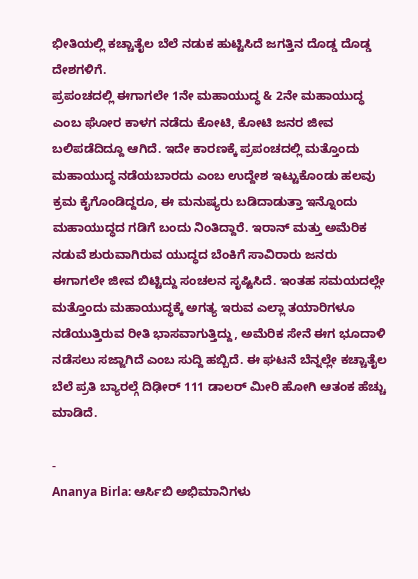ಭೀತಿಯಲ್ಲಿ ಕಚ್ಚಾತೈಲ ಬೆಲೆ ನಡುಕ ಹುಟ್ಟಿಸಿದೆ ಜಗತ್ತಿನ ದೊಡ್ಡ ದೊಡ್ಡ ದೇಶಗಳಿಗೆ.
ಪ್ರಪಂಚದಲ್ಲಿ ಈಗಾಗಲೇ 1ನೇ ಮಹಾಯುದ್ಧ & 2ನೇ ಮಹಾಯುದ್ಧ ಎಂಬ ಘೋರ ಕಾಳಗ ನಡೆದು ಕೋಟಿ, ಕೋಟಿ ಜನರ ಜೀವ ಬಲಿಪಡೆದಿದ್ದೂ ಆಗಿದೆ. ಇದೇ ಕಾರಣಕ್ಕೆ ಪ್ರಪಂಚದಲ್ಲಿ ಮತ್ತೊಂದು ಮಹಾಯುದ್ಧ ನಡೆಯಬಾರದು ಎಂಬ ಉದ್ದೇಶ ಇಟ್ಟುಕೊಂಡು ಹಲವು ಕ್ರಮ ಕೈಗೊಂಡಿದ್ದರೂ, ಈ ಮನುಷ್ಯರು ಬಡಿದಾಡುತ್ತಾ ಇನ್ನೊಂದು ಮಹಾಯುದ್ಧದ ಗಡಿಗೆ ಬಂದು ನಿಂತಿದ್ದಾರೆ. ಇರಾನ್ ಮತ್ತು ಅಮೆರಿಕ ನಡುವೆ ಶುರುವಾಗಿರುವ ಯುದ್ಧದ ಬೆಂಕಿಗೆ ಸಾವಿರಾರು ಜನರು ಈಗಾಗಲೇ ಜೀವ ಬಿಟ್ಟಿದ್ದು ಸಂಚಲನ ಸೃಷ್ಟಿಸಿದೆ. ಇಂತಹ ಸಮಯದಲ್ಲೇ ಮತ್ತೊಂದು ಮಹಾಯುದ್ಧಕ್ಕೆ ಅಗತ್ಯ ಇರುವ ಎಲ್ಲಾ ತಯಾರಿಗಳೂ ನಡೆಯುತ್ತಿರುವ ರೀತಿ ಭಾಸವಾಗುತ್ತಿದ್ದು, ಅಮೆರಿಕ ಸೇನೆ ಈಗ ಭೂದಾಳಿ ನಡೆಸಲು ಸಜ್ಜಾಗಿದೆ ಎಂಬ ಸುದ್ದಿ ಹಬ್ಬಿದೆ. ಈ ಘಟನೆ ಬೆನ್ನಲ್ಲೇ ಕಚ್ಚಾತೈಲ ಬೆಲೆ ಪ್ರತಿ ಬ್ಯಾರಲ್ಗೆ ದಿಢೀರ್ 111 ಡಾಲರ್ ಮೀರಿ ಹೋಗಿ ಆತಂಕ ಹೆಚ್ಚು ಮಾಡಿದೆ.

-
Ananya Birla: ಆರ್ಸಿಬಿ ಅಭಿಮಾನಿಗಳು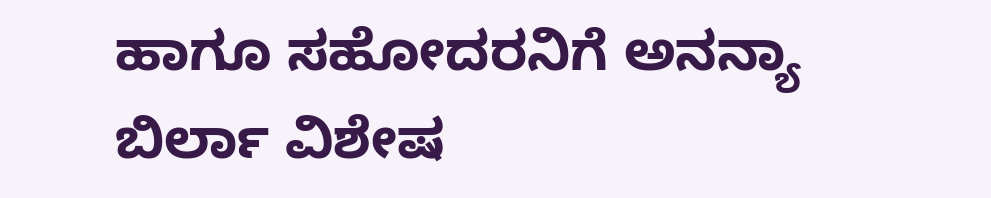ಹಾಗೂ ಸಹೋದರನಿಗೆ ಅನನ್ಯಾ ಬಿರ್ಲಾ ವಿಶೇಷ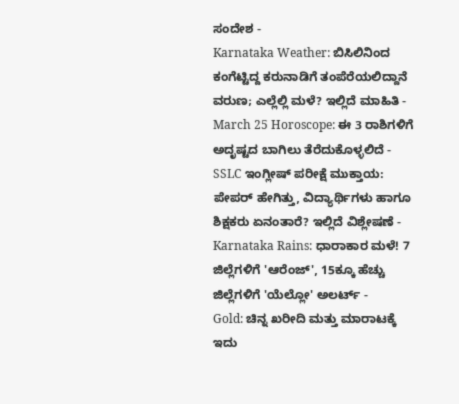ಸಂದೇಶ -
Karnataka Weather: ಬಿಸಿಲಿನಿಂದ ಕಂಗೆಟ್ಟಿದ್ದ ಕರುನಾಡಿಗೆ ತಂಪೆರೆಯಲಿದ್ದಾನೆ ವರುಣ; ಎಲ್ಲೆಲ್ಲಿ ಮಳೆ? ಇಲ್ಲಿದೆ ಮಾಹಿತಿ -
March 25 Horoscope: ಈ 3 ರಾಶಿಗಳಿಗೆ ಅದೃಷ್ಟದ ಬಾಗಿಲು ತೆರೆದುಕೊಳ್ಳಲಿದೆ -
SSLC ಇಂಗ್ಲೀಷ್ ಪರೀಕ್ಷೆ ಮುಕ್ತಾಯ: ಪೇಪರ್ ಹೇಗಿತ್ತು, ವಿದ್ಯಾರ್ಥಿಗಳು ಹಾಗೂ ಶಿಕ್ಷಕರು ಏನಂತಾರೆ? ಇಲ್ಲಿದೆ ವಿಶ್ಲೇಷಣೆ -
Karnataka Rains: ಧಾರಾಕಾರ ಮಳೆ! 7 ಜಿಲ್ಲೆಗಳಿಗೆ 'ಆರೆಂಜ್', 15ಕ್ಕೂ ಹೆಚ್ಚು ಜಿಲ್ಲೆಗಳಿಗೆ 'ಯೆಲ್ಲೋ' ಅಲರ್ಟ್ -
Gold: ಚಿನ್ನ ಖರೀದಿ ಮತ್ತು ಮಾರಾಟಕ್ಕೆ ಇದು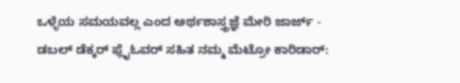ಒಳ್ಳೆಯ ಸಮಯವಲ್ಲ ಎಂದ ಅರ್ಥಶಾಸ್ತ್ರಜ್ಞೆ ಮೇರಿ ಜಾರ್ಜ್ -
ಡಬಲ್ ಡೆಕ್ಕರ್ ಫ್ಲೈಓವರ್ ಸಹಿತ ನಮ್ಮ ಮೆಟ್ರೋ ಕಾರಿಡಾರ್: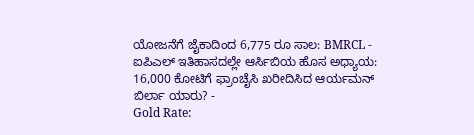ಯೋಜನೆಗೆ ಜೈಕಾದಿಂದ 6,775 ರೂ ಸಾಲ: BMRCL -
ಐಪಿಎಲ್ ಇತಿಹಾಸದಲ್ಲೇ ಆರ್ಸಿಬಿಯ ಹೊಸ ಅಧ್ಯಾಯ: 16,000 ಕೋಟಿಗೆ ಫ್ರಾಂಚೈಸಿ ಖರೀದಿಸಿದ ಆರ್ಯಮನ್ ಬಿರ್ಲಾ ಯಾರು? -
Gold Rate: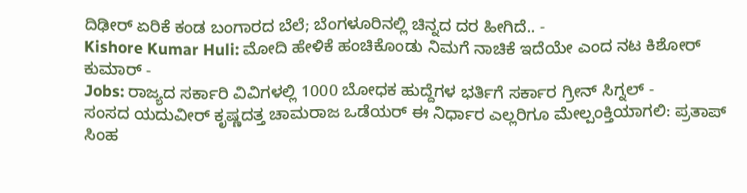ದಿಢೀರ್ ಏರಿಕೆ ಕಂಡ ಬಂಗಾರದ ಬೆಲೆ; ಬೆಂಗಳೂರಿನಲ್ಲಿ ಚಿನ್ನದ ದರ ಹೀಗಿದೆ.. -
Kishore Kumar Huli: ಮೋದಿ ಹೇಳಿಕೆ ಹಂಚಿಕೊಂಡು ನಿಮಗೆ ನಾಚಿಕೆ ಇದೆಯೇ ಎಂದ ನಟ ಕಿಶೋರ್ ಕುಮಾರ್ -
Jobs: ರಾಜ್ಯದ ಸರ್ಕಾರಿ ವಿವಿಗಳಲ್ಲಿ 1000 ಬೋಧಕ ಹುದ್ದೆಗಳ ಭರ್ತಿಗೆ ಸರ್ಕಾರ ಗ್ರೀನ್ ಸಿಗ್ನಲ್ -
ಸಂಸದ ಯದುವೀರ್ ಕೃಷ್ಣದತ್ತ ಚಾಮರಾಜ ಒಡೆಯರ್ ಈ ನಿರ್ಧಾರ ಎಲ್ಲರಿಗೂ ಮೇಲ್ಪಂಕ್ತಿಯಾಗಲಿ: ಪ್ರತಾಪ್ ಸಿಂಹ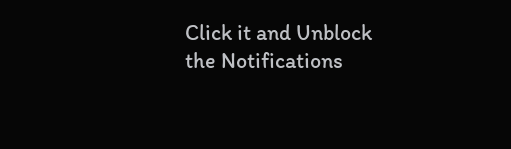Click it and Unblock the Notifications